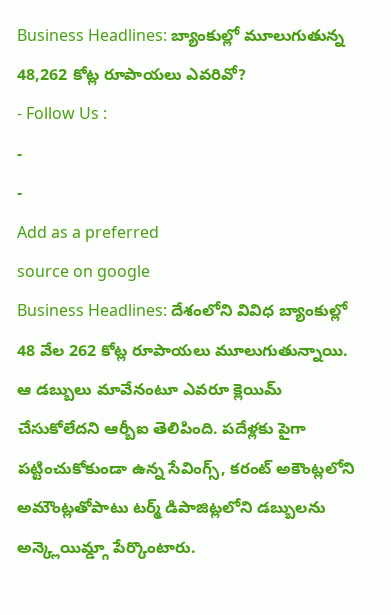Business Headlines: బ్యాంకుల్లో మూలుగుతున్న 48,262 కోట్ల రూపాయలు ఎవరివో?
- Follow Us :
-
-
Add as a preferred
source on google
Business Headlines: దేశంలోని వివిధ బ్యాంకుల్లో 48 వేల 262 కోట్ల రూపాయలు మూలుగుతున్నాయి. ఆ డబ్బులు మావేనంటూ ఎవరూ క్లెయిమ్ చేసుకోలేదని ఆర్బీఐ తెలిపింది. పదేళ్లకు పైగా పట్టించుకోకుండా ఉన్న సేవింగ్స్, కరంట్ అకౌంట్లలోని అమౌంట్లతోపాటు టర్మ్ డిపాజిట్లలోని డబ్బులను అన్క్లెయిమ్డ్గా పేర్కొంటారు.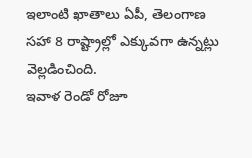ఇలాంటి ఖాతాలు ఏపీ, తెలంగాణ సహా 8 రాష్ట్రాల్లో ఎక్కువగా ఉన్నట్లు వెల్లడించింది.
ఇవాళ రెండో రోజూ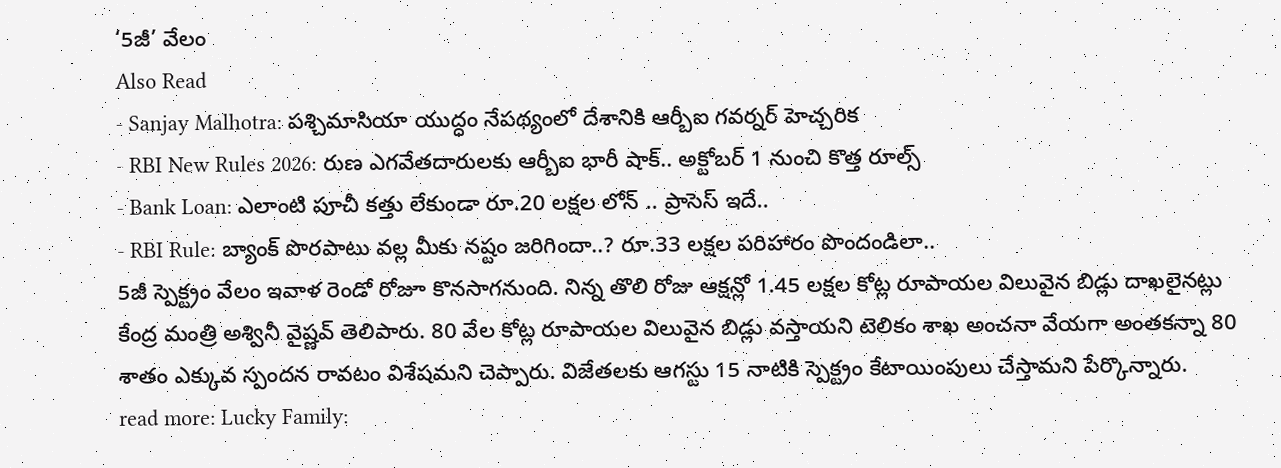‘5జీ’ వేలం
Also Read
- Sanjay Malhotra: పశ్చిమాసియా యుద్ధం నేపథ్యంలో దేశానికి ఆర్బీఐ గవర్నర్ హెచ్చరిక
- RBI New Rules 2026: రుణ ఎగవేతదారులకు ఆర్బీఐ భారీ షాక్.. అక్టోబర్ 1 నుంచి కొత్త రూల్స్
- Bank Loan: ఎలాంటి పూచీ కత్తు లేకుండా రూ.20 లక్షల లోన్ .. ప్రాసెస్ ఇదే..
- RBI Rule: బ్యాంక్ పొరపాటు వల్ల మీకు నష్టం జరిగిందా..? రూ.33 లక్షల పరిహారం పొందండిలా..
5జీ స్పెక్ట్రం వేలం ఇవాళ రెండో రోజూ కొనసాగనుంది. నిన్న తొలి రోజు ఆక్షన్లో 1.45 లక్షల కోట్ల రూపాయల విలువైన బిడ్లు దాఖలైనట్లు కేంద్ర మంత్రి అశ్వినీ వైష్ణవ్ తెలిపారు. 80 వేల కోట్ల రూపాయల విలువైన బిడ్లు వస్తాయని టెలికం శాఖ అంచనా వేయగా అంతకన్నా 80 శాతం ఎక్కువ స్పందన రావటం విశేషమని చెప్పారు. విజేతలకు ఆగస్టు 15 నాటికి స్పెక్ట్రం కేటాయింపులు చేస్తామని పేర్కొన్నారు.
read more: Lucky Family: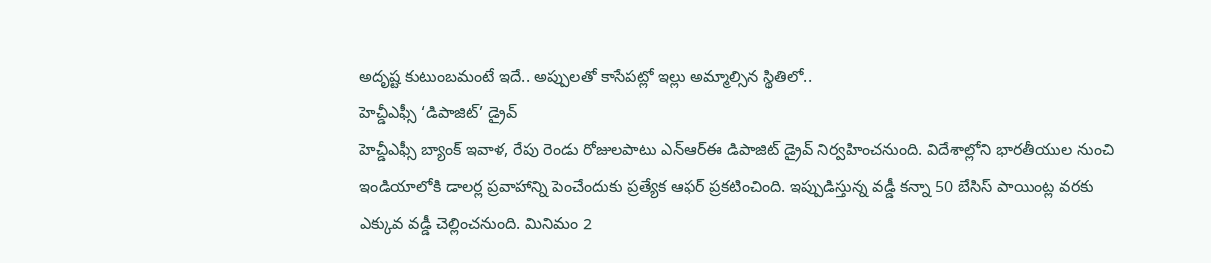అదృష్ట కుటుంబమంటే ఇదే.. అప్పులతో కాసేపట్లో ఇల్లు అమ్మాల్సిన స్థితిలో..
హెచ్డీఎఫ్సీ ‘డిపాజిట్’ డ్రైవ్
హెచ్డీఎఫ్సీ బ్యాంక్ ఇవాళ, రేపు రెండు రోజులపాటు ఎన్ఆర్ఈ డిపాజిట్ డ్రైవ్ నిర్వహించనుంది. విదేశాల్లోని భారతీయుల నుంచి ఇండియాలోకి డాలర్ల ప్రవాహాన్ని పెంచేందుకు ప్రత్యేక ఆఫర్ ప్రకటించింది. ఇప్పుడిస్తున్న వడ్డీ కన్నా 50 బేసిస్ పాయింట్ల వరకు ఎక్కువ వడ్డీ చెల్లించనుంది. మినిమం 2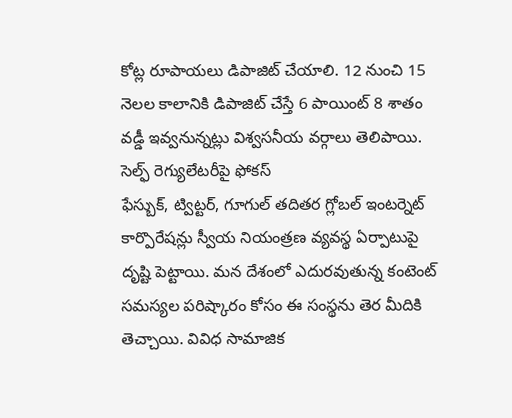కోట్ల రూపాయలు డిపాజిట్ చేయాలి. 12 నుంచి 15 నెలల కాలానికి డిపాజిట్ చేస్తే 6 పాయింట్ 8 శాతం వడ్డీ ఇవ్వనున్నట్లు విశ్వసనీయ వర్గాలు తెలిపాయి.
సెల్ఫ్ రెగ్యులేటరీపై ఫోకస్
ఫేస్బుక్, ట్విట్టర్, గూగుల్ తదితర గ్లోబల్ ఇంటర్నెట్ కార్పొరేషన్లు స్వీయ నియంత్రణ వ్యవస్థ ఏర్పాటుపై దృష్టి పెట్టాయి. మన దేశంలో ఎదురవుతున్న కంటెంట్ సమస్యల పరిష్కారం కోసం ఈ సంస్థను తెర మీదికి తెచ్చాయి. వివిధ సామాజిక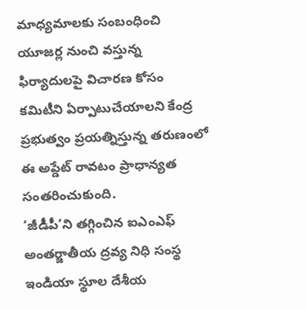మాధ్యమాలకు సంబంధించి యూజర్ల నుంచి వస్తున్న ఫిర్యాదులపై విచారణ కోసం కమిటీని ఏర్పాటుచేయాలని కేంద్ర ప్రభుత్వం ప్రయత్నిస్తున్న తరుణంలో ఈ అప్డేట్ రావటం ప్రాధాన్యత సంతరించుకుంది.
‘జీడీపీ’ని తగ్గించిన ఐఎంఎఫ్
అంతర్జాతీయ ద్రవ్య నిధి సంస్థ ఇండియా స్థూల దేశీయ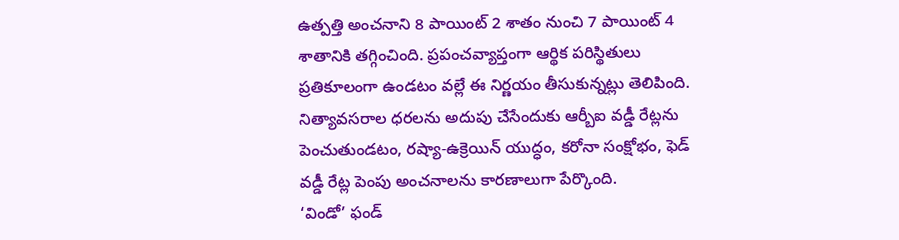ఉత్పత్తి అంచనాని 8 పాయింట్ 2 శాతం నుంచి 7 పాయింట్ 4 శాతానికి తగ్గించింది. ప్రపంచవ్యాప్తంగా ఆర్థిక పరిస్థితులు ప్రతికూలంగా ఉండటం వల్లే ఈ నిర్ణయం తీసుకున్నట్లు తెలిపింది. నిత్యావసరాల ధరలను అదుపు చేసేందుకు ఆర్బీఐ వడ్డీ రేట్లను పెంచుతుండటం, రష్యా-ఉక్రెయిన్ యుద్ధం, కరోనా సంక్షోభం, ఫెడ్ వడ్డీ రేట్ల పెంపు అంచనాలను కారణాలుగా పేర్కొంది.
‘విండో’ ఫండ్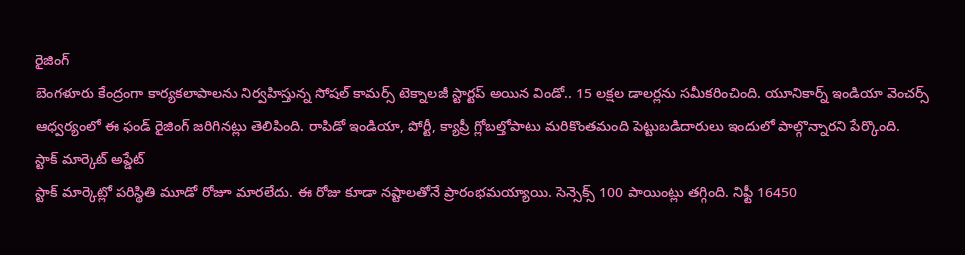రైజింగ్
బెంగళూరు కేంద్రంగా కార్యకలాపాలను నిర్వహిస్తున్న సోషల్ కామర్స్ టెక్నాలజీ స్టార్టప్ అయిన విండో.. 15 లక్షల డాలర్లను సమీకరించింది. యూనికార్న్ ఇండియా వెంచర్స్ ఆధ్వర్యంలో ఈ ఫండ్ రైజింగ్ జరిగినట్లు తెలిపింది. రాపిడో ఇండియా, పోర్టీ, క్యాప్రీ గ్లోబల్తోపాటు మరికొంతమంది పెట్టుబడిదారులు ఇందులో పాల్గొన్నారని పేర్కొంది.
స్టాక్ మార్కెట్ అప్డేట్
స్టాక్ మార్కెట్లో పరిస్థితి మూడో రోజూ మారలేదు. ఈ రోజు కూడా నష్టాలతోనే ప్రారంభమయ్యాయి. సెన్సెక్స్ 100 పాయింట్లు తగ్గింది. నిఫ్టీ 16450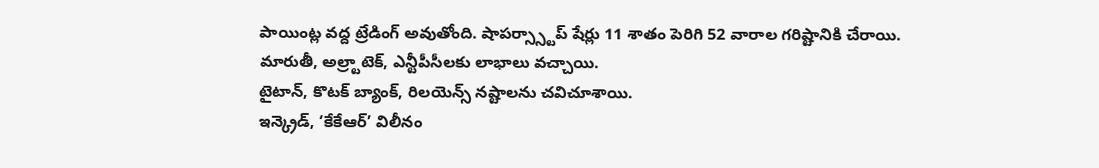పాయింట్ల వద్ద ట్రేడింగ్ అవుతోంది. షాపర్స్స్టాప్ షేర్లు 11 శాతం పెరిగి 52 వారాల గరిష్టానికి చేరాయి. మారుతీ, అల్ర్టాటెక్, ఎన్టీపీసీలకు లాభాలు వచ్చాయి.
టైటాన్, కొటక్ బ్యాంక్, రిలయెన్స్ నష్టాలను చవిచూశాయి.
ఇన్క్రెడ్, ‘కేకేఆర్’ విలీనం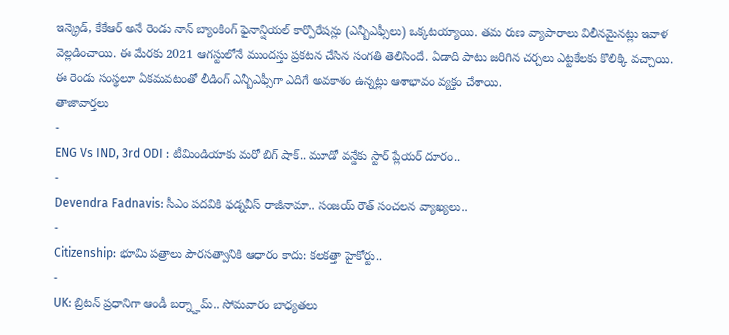ఇన్క్రెడ్, కేకేఆర్ అనే రెండు నాన్ బ్యాంకింగ్ ఫైనాన్షియల్ కార్పొరేషన్లు (ఎన్బీఎఫ్సీలు) ఒక్కటయ్యాయి. తమ రుణ వ్యాపారాలు విలీనమైనట్లు ఇవాళ వెల్లడించాయి. ఈ మేరకు 2021 ఆగస్టులోనే ముందస్తు ప్రకటన చేసిన సంగతి తెలిసిందే. ఏడాది పాటు జరిగిన చర్చలు ఎట్టకేలకు కొలిక్కి వచ్చాయి. ఈ రెండు సంస్థలూ ఏకమవటంతో లీడింగ్ ఎన్బీఎఫ్సీగా ఎదిగే అవకాశం ఉన్నట్లు ఆశాభావం వ్యక్తం చేశాయి.
తాజావార్తలు
-
ENG Vs IND, 3rd ODI : టీమిండియాకు మరో బిగ్ షాక్.. మూడో వన్డేకు స్టార్ ప్లేయర్ దూరం..
-
Devendra Fadnavis: సీఎం పదవికి ఫడ్నవీస్ రాజీనామా.. సంజయ్ రౌత్ సంచలన వ్యాఖ్యలు..
-
Citizenship: భూమి పత్రాలు పౌరసత్వానికి ఆధారం కాదు: కలకత్తా హైకోర్టు..
-
UK: బ్రిటన్ ప్రధానిగా ఆండీ బర్న్హామ్.. సోమవారం బాధ్యతలు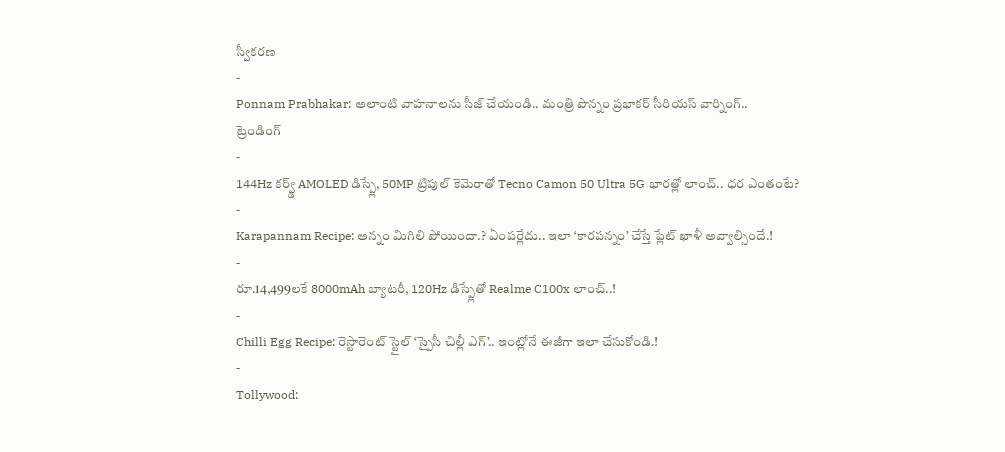స్వీకరణ
-
Ponnam Prabhakar: అలాంటి వాహనాలను సీజ్ చేయండి.. మంత్రి పొన్నం ప్రభాకర్ సీరియస్ వార్నింగ్..
ట్రెండింగ్
-
144Hz కర్వ్డ్ AMOLED డిస్ప్లే, 50MP ట్రిపుల్ కెమెరాతో Tecno Camon 50 Ultra 5G భారత్లో లాంచ్.. ధర ఎంతంటే?
-
Karapannam Recipe: అన్నం మిగిలి పోయిందా.? ఏంపర్లేదు.. ఇలా ‘కారపన్నం’ చేస్తే ప్లేట్ ఖాళీ అవ్వాల్సిందే.!
-
రూ.14,499లకే 8000mAh బ్యాటరీ, 120Hz డిస్ప్లేతో Realme C100x లాంచ్..!
-
Chilli Egg Recipe: రెస్టారెంట్ స్టైల్ ‘స్పైసీ చిల్లీ ఎగ్’.. ఇంట్లోనే ఈజీగా ఇలా చేసుకోండి.!
-
Tollywood: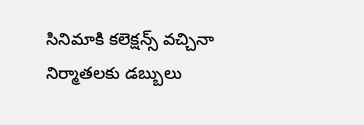సినిమాకి కలెక్షన్స్ వచ్చినా నిర్మాతలకు డబ్బులు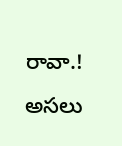రావా.! అసలు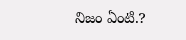నిజం ఏంటి.?